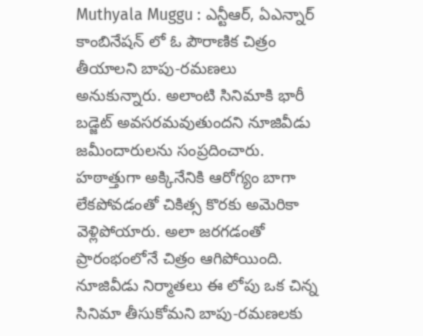Muthyala Muggu : ఎన్టీఆర్, ఏఎన్నార్ కాంబినేషన్ లో ఓ పౌరాణిక చిత్రం తీయాలని బాపు-రమణలు అనుకున్నారు. అలాంటి సినిమాకి భారీ బడ్జెట్ అవసరమవుతుందని నూజివీడు జమీందారులను సంప్రదించారు. హఠాత్తుగా అక్కినేనికి ఆరోగ్యం బాగా లేకపోవడంతో చికిత్స కొరకు అమెరికా వెళ్లిపోయారు. అలా జరగడంతో ప్రారంభంలోనే చిత్రం ఆగిపోయింది. నూజివీడు నిర్మాతలు ఈ లోపు ఒక చిన్న సినిమా తీసుకోమని బాపు-రమణలకు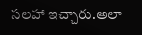సలహా ఇచ్చారు.అలా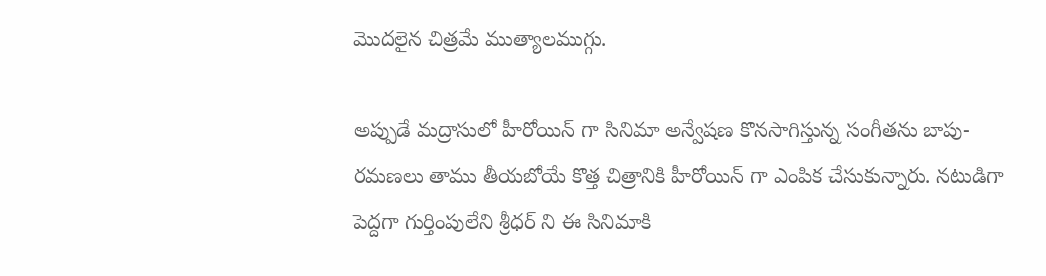మొదలైన చిత్రమే ముత్యాలముగ్గు.

అప్పుడే మద్రాసులో హీరోయిన్ గా సినిమా అన్వేషణ కొనసాగిస్తున్న సంగీతను బాపు-రమణలు తాము తీయబోయే కొత్త చిత్రానికి హీరోయిన్ గా ఎంపిక చేసుకున్నారు. నటుడిగా పెద్దగా గుర్తింపులేని శ్రీధర్ ని ఈ సినిమాకి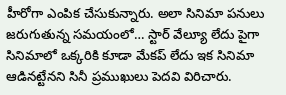హీరోగా ఎంపిక చేసుకున్నారు. అలా సినిమా పనులు జరుగుతున్న సమయంలో… స్టార్ వేల్యూ లేదు పైగా సినిమాలో ఒక్కరికి కూడా మేకప్ లేదు ఇక సినిమా ఆడినట్టేనని సినీ ప్రముఖులు పెదవి విరిచారు.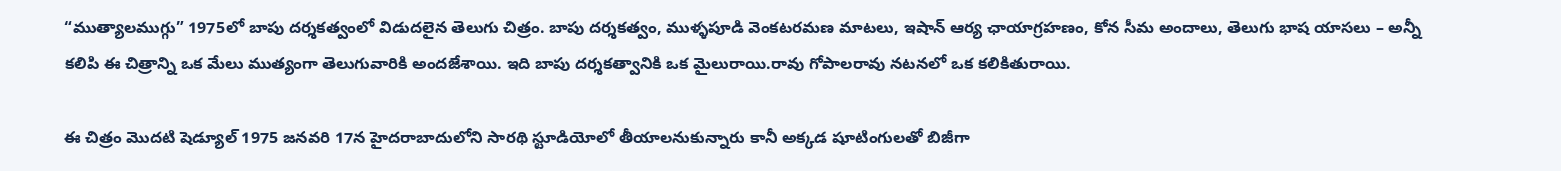“ముత్యాలముగ్గు” 1975లో బాపు దర్శకత్వంలో విడుదలైన తెలుగు చిత్రం. బాపు దర్శకత్వం, ముళ్ళపూడి వెంకటరమణ మాటలు, ఇషాన్ ఆర్య ఛాయాగ్రహణం, కోన సీమ అందాలు, తెలుగు భాష యాసలు – అన్నీ కలిపి ఈ చిత్రాన్ని ఒక మేలు ముత్యంగా తెలుగువారికి అందజేశాయి. ఇది బాపు దర్శకత్వానికి ఒక మైలురాయి.రావు గోపాలరావు నటనలో ఒక కలికితురాయి.

ఈ చిత్రం మొదటి షెడ్యూల్ 1975 జనవరి 17న హైదరాబాదులోని సారథి స్టూడియోలో తీయాలనుకున్నారు కానీ అక్కడ షూటింగులతో బిజీగా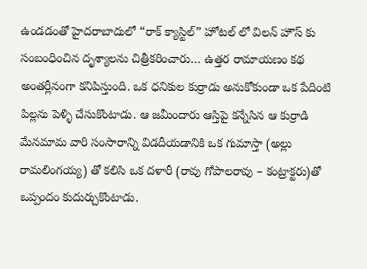ఉండడంతో హైదరాబాదులో “రాక్ క్యాస్టిల్” హోటల్ లో విలన్ హౌస్ కు సంబంధించిన దృశ్యాలను చిత్రీకరించారు… ఉత్తర రామాయణం కథ అంతర్లీనంగా కనిపిస్తుంది. ఒక ధనికుల కుర్రాడు అనుకోకుండా ఒక పేదింటి పిల్లను పెళ్ళి చేసుకొంటాడు. ఆ జమీందారు ఆస్తిపై కన్నేసిన ఆ కుర్రాడి మేనమామ వారి సంసారాన్ని విడదీయడానికి ఒక గుమాస్తా (అల్లు రామలింగయ్య) తో కలిసి ఒక దళారీ (రావు గోపాలరావు – కంట్రాక్టరు)తో ఒప్పందం కుదుర్చుకొంటాడు.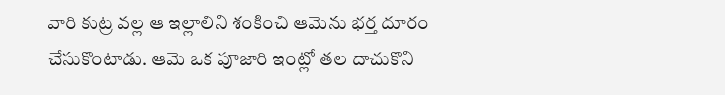వారి కుట్ర వల్ల ఆ ఇల్లాలిని శంకించి ఆమెను భర్త దూరం చేసుకొంటాడు. ఆమె ఒక పూజారి ఇంట్లో తల దాచుకొని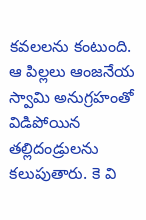కవలలను కంటుంది. ఆ పిల్లలు ఆంజనేయ స్వామి అనుగ్రహంతో విడిపోయిన తల్లిదండ్రులను కలుపుతారు. కె వి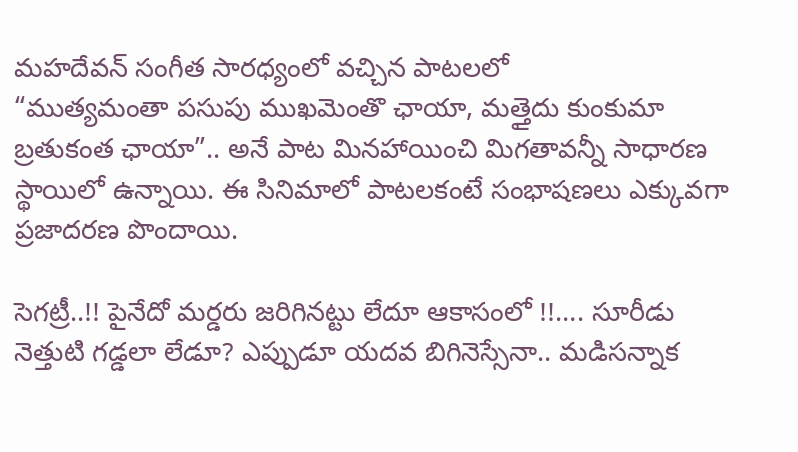మహదేవన్ సంగీత సారధ్యంలో వచ్చిన పాటలలో
“ముత్యమంతా పసుపు ముఖమెంతొ ఛాయా, మత్తైదు కుంకుమా బ్రతుకంత ఛాయా”.. అనే పాట మినహాయించి మిగతావన్నీ సాధారణ స్థాయిలో ఉన్నాయి. ఈ సినిమాలో పాటలకంటే సంభాషణలు ఎక్కువగా ప్రజాదరణ పొందాయి.

సెగట్రీ..!! పైనేదో మర్డరు జరిగినట్టు లేదూ ఆకాసంలో !!…. సూరీడు నెత్తుటి గడ్డలా లేడూ? ఎప్పుడూ యదవ బిగినెస్సేనా.. మడిసన్నాక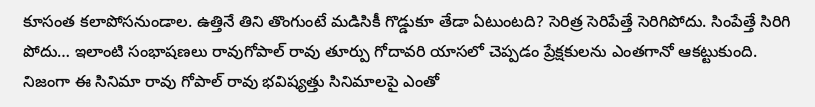కూసంత కలాపోసనుండాల. ఉత్తినే తిని తొంగుంటే మడిసికీ గొడ్డుకూ తేడా ఏటుంటది? సెరిత్ర సెరిపేత్తే సెరిగిపోదు. సింపేత్తే సిరిగి పోదు… ఇలాంటి సంభాషణలు రావుగోపాల్ రావు తూర్పు గోదావరి యాసలో చెప్పడం ప్రేక్షకులను ఎంతగానో ఆకట్టుకుంది. నిజంగా ఈ సినిమా రావు గోపాల్ రావు భవిష్యత్తు సినిమాలపై ఎంతో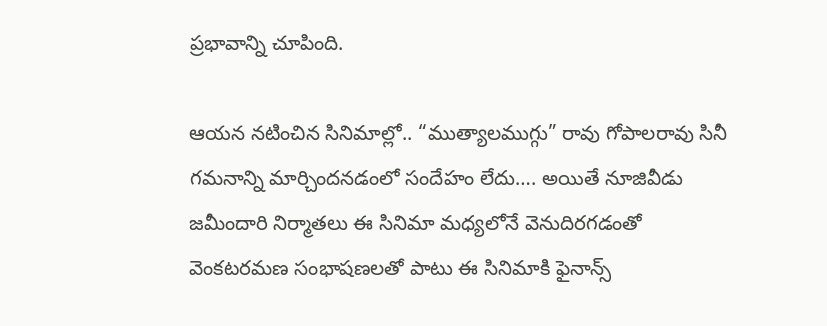ప్రభావాన్ని చూపింది.

ఆయన నటించిన సినిమాల్లో.. “ముత్యాలముగ్గు” రావు గోపాలరావు సినీ గమనాన్ని మార్చిందనడంలో సందేహం లేదు…. అయితే నూజివీడు జమీందారి నిర్మాతలు ఈ సినిమా మధ్యలోనే వెనుదిరగడంతో వెంకటరమణ సంభాషణలతో పాటు ఈ సినిమాకి ఫైనాన్స్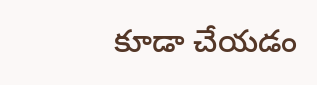కూడా చేయడం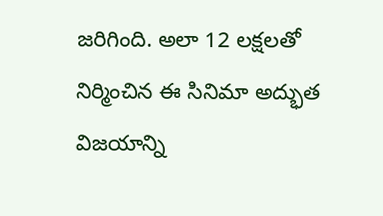జరిగింది. అలా 12 లక్షలతో నిర్మించిన ఈ సినిమా అద్భుత విజయాన్ని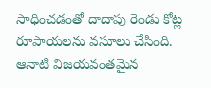సాధించడంతో దాదాపు రెండు కోట్ల రూపాయలను వసూలు చేసింది. ఆనాటి విజయవంతమైన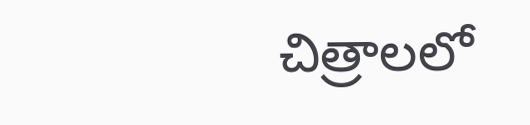చిత్రాలలో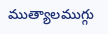ముత్యాలముగ్గు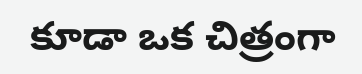కూడా ఒక చిత్రంగా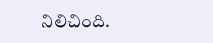నిలిచింది.